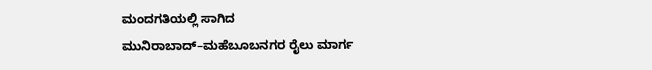ಮಂದಗತಿಯಲ್ಲಿ ಸಾಗಿದ ಮುನಿರಾಬಾದ್‌–ಮಹೆಬೂಬನಗರ ರೈಲು ಮಾರ್ಗ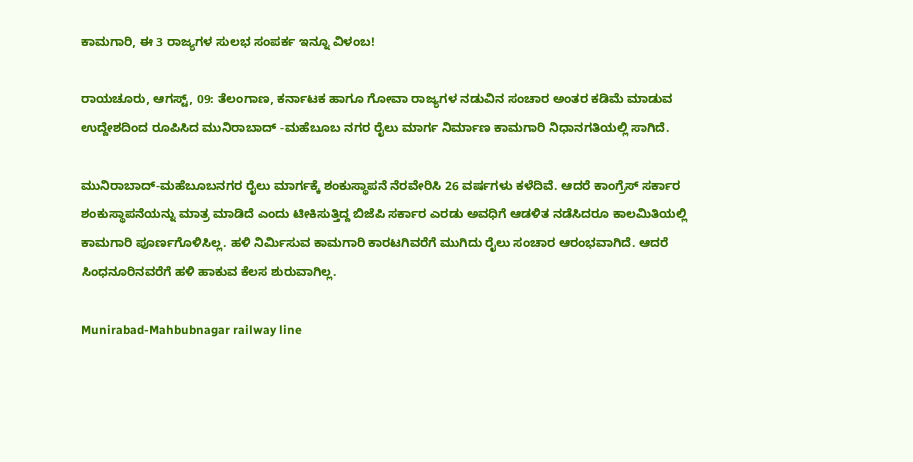ಕಾಮಗಾರಿ, ಈ 3 ರಾಜ್ಯಗಳ ಸುಲಭ ಸಂಪರ್ಕ ಇನ್ನೂ ವಿಳಂಬ!

ರಾಯಚೂರು, ಆಗಸ್ಟ್‌, 09: ತೆಲಂಗಾಣ, ಕರ್ನಾಟಕ ಹಾಗೂ ಗೋವಾ ರಾಜ್ಯಗಳ ನಡುವಿನ ಸಂಚಾರ ಅಂತರ ಕಡಿಮೆ ಮಾಡುವ ಉದ್ದೇಶದಿಂದ ರೂಪಿಸಿದ ಮುನಿರಾಬಾದ್ -ಮಹೆಬೂಬ ನಗರ ರೈಲು ಮಾರ್ಗ ನಿರ್ಮಾಣ ಕಾಮಗಾರಿ ನಿಧಾನಗತಿಯಲ್ಲಿ ಸಾಗಿದೆ.

ಮುನಿರಾಬಾದ್‌-ಮಹೆಬೂಬನಗರ ರೈಲು ಮಾರ್ಗಕ್ಕೆ ಶಂಕುಸ್ಥಾಪನೆ ನೆರವೇರಿಸಿ 26 ವರ್ಷಗಳು ಕಳೆದಿವೆ. ಆದರೆ ಕಾಂಗ್ರೆಸ್ ಸರ್ಕಾರ ಶಂಕುಸ್ಥಾಪನೆಯನ್ನು ಮಾತ್ರ ಮಾಡಿದೆ ಎಂದು ಟೀಕಿಸುತ್ತಿದ್ದ ಬಿಜೆಪಿ ಸರ್ಕಾರ ಎರಡು ಅವಧಿಗೆ ಆಡಳಿತ ನಡೆಸಿದರೂ ಕಾಲಮಿತಿಯಲ್ಲಿ ಕಾಮಗಾರಿ ಪೂರ್ಣಗೊಳಿಸಿಲ್ಲ. ಹಳಿ ನಿರ್ಮಿಸುವ ಕಾಮಗಾರಿ ಕಾರಟಗಿವರೆಗೆ ಮುಗಿದು ರೈಲು ಸಂಚಾರ ಆರಂಭವಾಗಿದೆ. ಆದರೆ ಸಿಂಧನೂರಿನವರೆಗೆ ಹಳಿ ಹಾಕುವ ಕೆಲಸ ಶುರುವಾಗಿಲ್ಲ.

Munirabad-Mahbubnagar railway line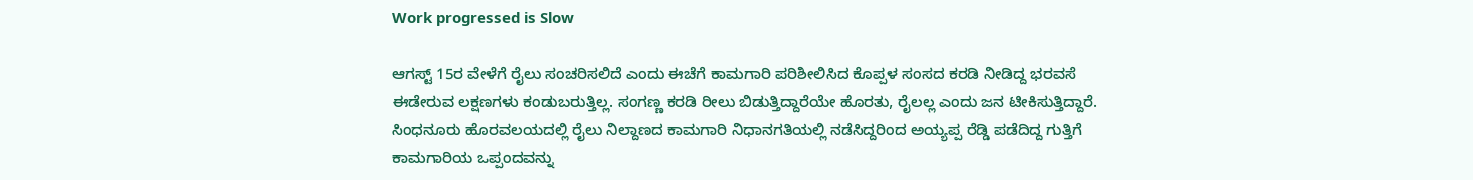Work progressed is Slow

ಆಗಸ್ಟ್ 15ರ ವೇಳೆಗೆ ರೈಲು ಸಂಚರಿಸಲಿದೆ ಎಂದು ಈಚೆಗೆ ಕಾಮಗಾರಿ ಪರಿಶೀಲಿಸಿದ ಕೊಪ್ಪಳ ಸಂಸದ ಕರಡಿ ನೀಡಿದ್ದ ಭರವಸೆ ಈಡೇರುವ ಲಕ್ಷಣಗಳು ಕಂಡುಬರುತ್ತಿಲ್ಲ. ಸಂಗಣ್ಣ ಕರಡಿ ರೀಲು ಬಿಡುತ್ತಿದ್ದಾರೆಯೇ ಹೊರತು, ರೈಲಲ್ಲ ಎಂದು ಜನ ಟೀಕಿಸುತ್ತಿದ್ದಾರೆ. ಸಿಂಧನೂರು ಹೊರವಲಯದಲ್ಲಿ ರೈಲು ನಿಲ್ದಾಣದ ಕಾಮಗಾರಿ ನಿಧಾನಗತಿಯಲ್ಲಿ ನಡೆಸಿದ್ದರಿಂದ ಅಯ್ಯಪ್ಪ ರೆಡ್ಡಿ ಪಡೆದಿದ್ದ ಗುತ್ತಿಗೆ ಕಾಮಗಾರಿಯ ಒಪ್ಪಂದವನ್ನು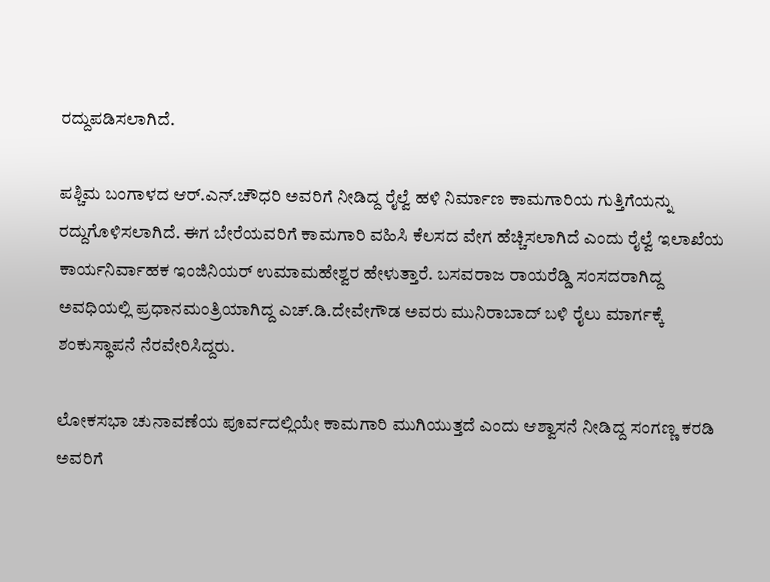ರದ್ದುಪಡಿಸಲಾಗಿದೆ.

ಪಶ್ಚಿಮ ಬಂಗಾಳದ ಆರ್.ಎನ್.ಚೌಧರಿ ಅವರಿಗೆ ನೀಡಿದ್ದ ರೈಲ್ವೆ ಹಳಿ ನಿರ್ಮಾಣ ಕಾಮಗಾರಿಯ ಗುತ್ತಿಗೆಯನ್ನು ರದ್ದುಗೊಳಿಸಲಾಗಿದೆ. ಈಗ ಬೇರೆಯವರಿಗೆ ಕಾಮಗಾರಿ ವಹಿಸಿ ಕೆಲಸದ ವೇಗ ಹೆಚ್ಚಿಸಲಾಗಿದೆ ಎಂದು ರೈಲ್ವೆ ಇಲಾಖೆಯ ಕಾರ್ಯನಿರ್ವಾಹಕ ಇಂಜಿನಿಯರ್ ಉಮಾಮಹೇಶ್ವರ ಹೇಳುತ್ತಾರೆ. ಬಸವರಾಜ ರಾಯರೆಡ್ಡಿ ಸಂಸದರಾಗಿದ್ದ ಅವಧಿಯಲ್ಲಿ ಪ್ರಧಾನಮಂತ್ರಿಯಾಗಿದ್ದ ಎಚ್.ಡಿ.ದೇವೇಗೌಡ ಅವರು ಮುನಿರಾಬಾದ್ ಬಳಿ ರೈಲು ಮಾರ್ಗಕ್ಕೆ ಶಂಕುಸ್ಥಾಪನೆ ನೆರವೇರಿಸಿದ್ದರು.

ಲೋಕಸಭಾ ಚುನಾವಣೆಯ ಪೂರ್ವದಲ್ಲಿಯೇ ಕಾಮಗಾರಿ ಮುಗಿಯುತ್ತದೆ ಎಂದು ಆಶ್ವಾಸನೆ ನೀಡಿದ್ದ ಸಂಗಣ್ಣ ಕರಡಿ ಅವರಿಗೆ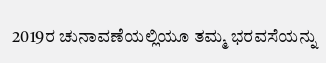2019ರ ಚುನಾವಣೆಯಲ್ಲಿಯೂ ತಮ್ಮ ಭರವಸೆಯನ್ನು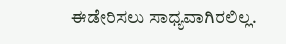ಈಡೇರಿಸಲು ಸಾಧ್ಯವಾಗಿರಲಿಲ್ಲ.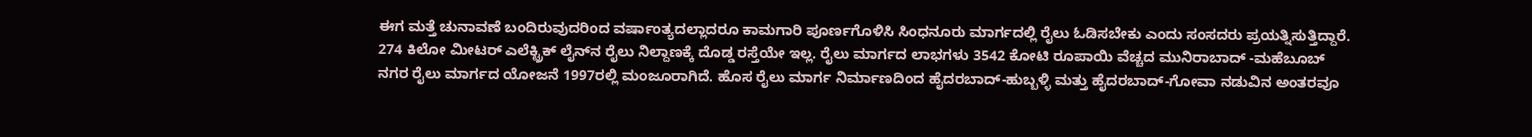ಈಗ ಮತ್ತೆ ಚುನಾವಣೆ ಬಂದಿರುವುದರಿಂದ ವರ್ಷಾಂತ್ಯದಲ್ಲಾದರೂ ಕಾಮಗಾರಿ ಪೂರ್ಣಗೊಳಿಸಿ ಸಿಂಧನೂರು ಮಾರ್ಗದಲ್ಲಿ ರೈಲು ಓಡಿಸಬೇಕು ಎಂದು ಸಂಸದರು ಪ್ರಯತ್ನಿಸುತ್ತಿದ್ದಾರೆ.
274 ಕಿಲೋ ಮೀಟರ್‌ ಎಲೆಕ್ಟ್ರಿಕ್‌ ಲೈನ್‌ನ ರೈಲು ನಿಲ್ದಾಣಕ್ಕೆ ದೊಡ್ಡ ರಸ್ತೆಯೇ ಇಲ್ಲ. ರೈಲು ಮಾರ್ಗದ ಲಾಭಗಳು 3542 ಕೋಟಿ ರೂಪಾಯಿ ವೆಚ್ಚದ ಮುನಿರಾಬಾದ್ -ಮಹೆಬೂಬ್ ನಗರ ರೈಲು ಮಾರ್ಗದ ಯೋಜನೆ 1997ರಲ್ಲಿ ಮಂಜೂರಾಗಿದೆ. ಹೊಸ ರೈಲು ಮಾರ್ಗ ನಿರ್ಮಾಣದಿಂದ ಹೈದರಬಾದ್‌-ಹುಬ್ಬಳ್ಳಿ ಮತ್ತು ಹೈದರಬಾದ್‌-ಗೋವಾ ನಡುವಿನ ಅಂತರವೂ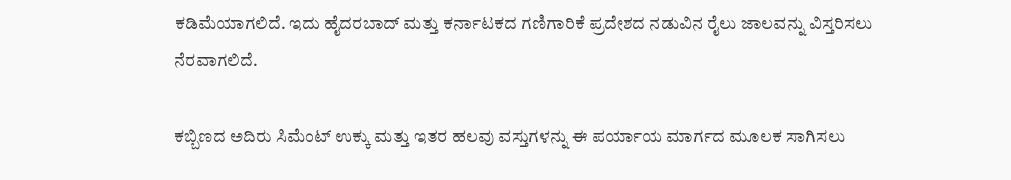ಕಡಿಮೆಯಾಗಲಿದೆ. ಇದು ಹೈದರಬಾದ್ ಮತ್ತು ಕರ್ನಾಟಕದ ಗಣಿಗಾರಿಕೆ ಪ್ರದೇಶದ ನಡುವಿನ ರೈಲು ಜಾಲವನ್ನು ವಿಸ್ತರಿಸಲು ನೆರವಾಗಲಿದೆ.

ಕಬ್ಬಿಣದ ಅದಿರು ಸಿಮೆಂಟ್ ಉಕ್ಕು ಮತ್ತು ಇತರ ಹಲವು ವಸ್ತುಗಳನ್ನು ಈ ಪರ್ಯಾಯ ಮಾರ್ಗದ ಮೂಲಕ ಸಾಗಿಸಲು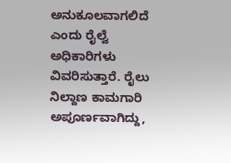ಅನುಕೂಲವಾಗಲಿದೆ ಎಂದು ರೈಲ್ವೆ ಅಧಿಕಾರಿಗಳು ವಿವರಿಸುತ್ತಾರೆ. ರೈಲು ನಿಲ್ದಾಣ ಕಾಮಗಾರಿ ಅಪೂರ್ಣವಾಗಿದ್ದು,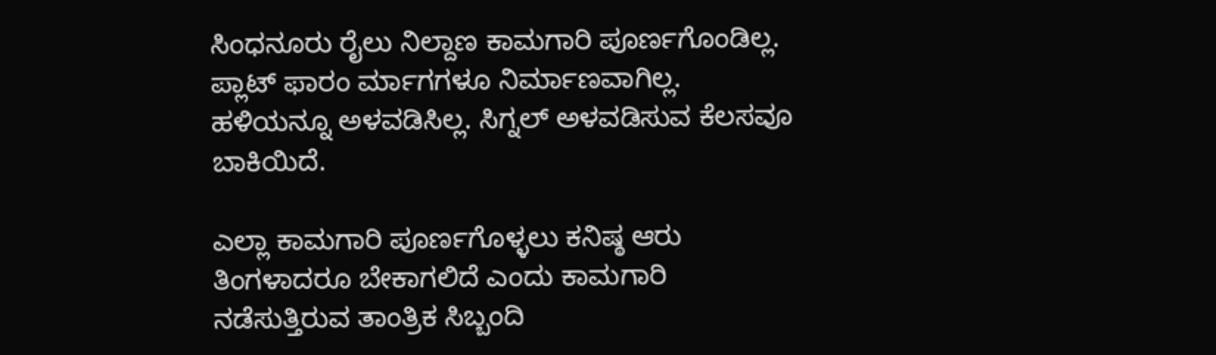ಸಿಂಧನೂರು ರೈಲು ನಿಲ್ದಾಣ ಕಾಮಗಾರಿ ಪೂರ್ಣಗೊಂಡಿಲ್ಲ. ಪ್ಲಾಟ್ ಫಾರಂ ರ್ಮಾಗಗಳೂ ನಿರ್ಮಾಣವಾಗಿಲ್ಲ. ಹಳಿಯನ್ನೂ ಅಳವಡಿಸಿಲ್ಲ. ಸಿಗ್ನಲ್‌ ಅಳವಡಿಸುವ ಕೆಲಸವೂ ಬಾಕಿಯಿದೆ.

ಎಲ್ಲಾ ಕಾಮಗಾರಿ ಪೂರ್ಣಗೊಳ್ಳಲು ಕನಿಷ್ಠ ಆರು ತಿಂಗಳಾದರೂ ಬೇಕಾಗಲಿದೆ ಎಂದು ಕಾಮಗಾರಿ ನಡೆಸುತ್ತಿರುವ ತಾಂತ್ರಿಕ ಸಿಬ್ಬಂದಿ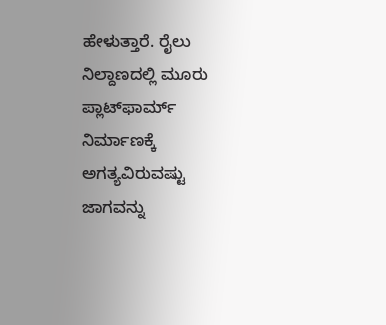ಹೇಳುತ್ತಾರೆ. ರೈಲು ನಿಲ್ದಾಣದಲ್ಲಿ ಮೂರು ಪ್ಲಾಟ್‌ಫಾರ್ಮ್‌ ನಿರ್ಮಾಣಕ್ಕೆ ಅಗತ್ಯವಿರುವಷ್ಟು ಜಾಗವನ್ನು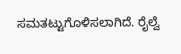ಸಮತಟ್ಟುಗೊಳಿಸಲಾಗಿದೆ. ರೈಲ್ವೆ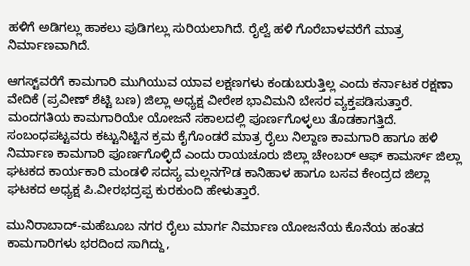ಹಳಿಗೆ ಅಡಿಗಲ್ಲು ಹಾಕಲು ಪುಡಿಗಲ್ಲು ಸುರಿಯಲಾಗಿದೆ. ರೈಲ್ವೆ ಹಳಿ ಗೊರೆಬಾಳವರೆಗೆ ಮಾತ್ರ ನಿರ್ಮಾಣವಾಗಿದೆ.

ಆಗಸ್ಟ್‌ವರೆಗೆ ಕಾಮಗಾರಿ ಮುಗಿಯುವ ಯಾವ ಲಕ್ಷಣಗಳು ಕಂಡುಬರುತ್ತಿಲ್ಲ ಎಂದು ಕರ್ನಾಟಕ ರಕ್ಷಣಾ ವೇದಿಕೆ (ಪ್ರವೀಣ್‌ ಶೆಟ್ಟಿ ಬಣ) ಜಿಲ್ಲಾ ಅಧ್ಯಕ್ಷ ವೀರೇಶ ಭಾವಿಮನಿ ಬೇಸರ ವ್ಯಕ್ತಪಡಿಸುತ್ತಾರೆ. ಮಂದಗತಿಯ ಕಾಮಗಾರಿಯೇ ಯೋಜನೆ ಸಕಾಲದಲ್ಲಿ ಪೂರ್ಣಗೊಳ್ಳಲು ತೊಡಕಾಗತ್ತಿದೆ. ಸಂಬಂಧಪಟ್ಟವರು ಕಟ್ಟುನಿಟ್ಟಿನ ಕ್ರಮ ಕೈಗೊಂಡರೆ ಮಾತ್ರ ರೈಲು ನಿಲ್ದಾಣ ಕಾಮಗಾರಿ ಹಾಗೂ ಹಳಿ ನಿರ್ಮಾಣ ಕಾಮಗಾರಿ ಪೂರ್ಣಗೊಳ್ಳಿದೆ ಎಂದು ರಾಯಚೂರು ಜಿಲ್ಲಾ ಚೇಂಬರ್ ಆಫ್ ಕಾಮರ್ಸ್‌ ಜಿಲ್ಲಾ ಘಟಕದ ಕಾರ್ಯಕಾರಿ ಮಂಡಳಿ ಸದಸ್ಯ ಮಲ್ಲನಗೌಡ ಕಾನಿಹಾಳ ಹಾಗೂ ಬಸವ ಕೇಂದ್ರದ ಜಿಲ್ಲಾ ಘಟಕದ ಅಧ್ಯಕ್ಷ ಪಿ.ವೀರಭದ್ರಪ್ಪ ಕುರಕುಂದಿ ಹೇಳುತ್ತಾರೆ.

ಮುನಿರಾಬಾದ್‌-ಮಹೆಬೂಬ ನಗರ ರೈಲು ಮಾರ್ಗ ನಿರ್ಮಾಣ ಯೋಜನೆಯ ಕೊನೆಯ ಹಂತದ ಕಾಮಗಾರಿಗಳು ಭರದಿಂದ ಸಾಗಿದ್ದು,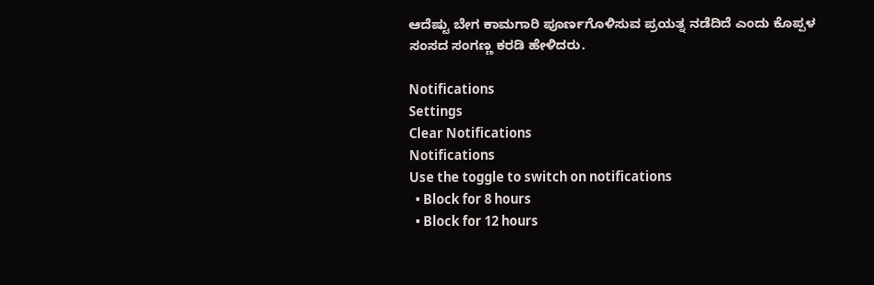ಆದೆಷ್ಟು ಬೇಗ ಕಾಮಗಾರಿ ಪೂರ್ಣಗೊಳಿಸುವ ಪ್ರಯತ್ನ ನಡೆದಿದೆ ಎಂದು ಕೊಪ್ಪಳ ಸಂಸದ ಸಂಗಣ್ಣ ಕರಡಿ ಹೇಳಿದರು.

Notifications
Settings
Clear Notifications
Notifications
Use the toggle to switch on notifications
  • Block for 8 hours
  • Block for 12 hours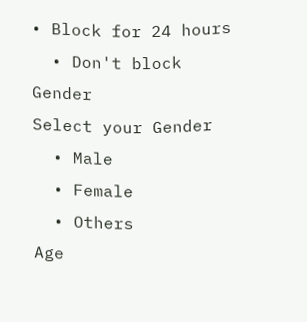• Block for 24 hours
  • Don't block
Gender
Select your Gender
  • Male
  • Female
  • Others
Age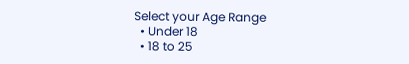Select your Age Range
  • Under 18
  • 18 to 25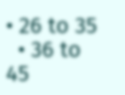• 26 to 35
  • 36 to 45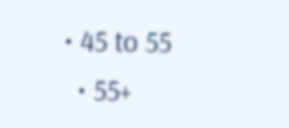• 45 to 55
  • 55+